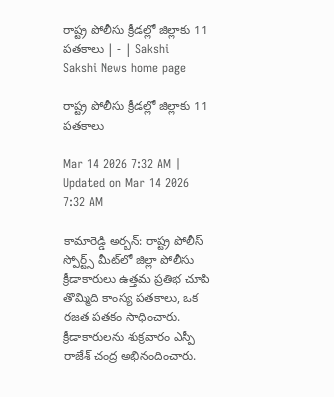రాష్ట్ర పోలీసు క్రీడల్లో జిల్లాకు 11 పతకాలు | - | Sakshi
Sakshi News home page

రాష్ట్ర పోలీసు క్రీడల్లో జిల్లాకు 11 పతకాలు

Mar 14 2026 7:32 AM | Updated on Mar 14 2026 7:32 AM

కామారెడ్డి అర్బన్‌: రాష్ట్ర పోలీస్‌ స్పోర్ట్స్‌ మీట్‌లో జిల్లా పోలీసు క్రీడాకారులు ఉత్తమ ప్రతిభ చూపి తొమ్మిది కాంస్య పతకాలు, ఒక రజత పతకం సాధించారు. క్రీడాకారులను శుక్రవారం ఎస్పీ రాజేశ్‌ చంద్ర అభినందించారు.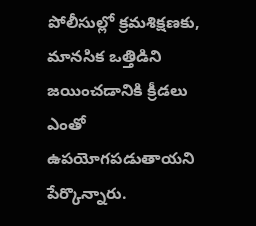పోలీసుల్లో క్రమశిక్షణకు, మానసిక ఒత్తిడిని జయించడానికి క్రీడలు ఎంతో ఉపయోగపడుతాయని పేర్కొన్నారు.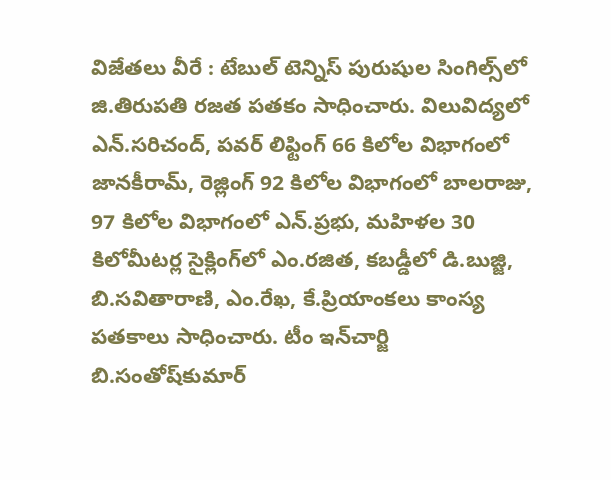విజేతలు వీరే : టేబుల్‌ టెన్నిస్‌ పురుషుల సింగిల్స్‌లో జి.తిరుపతి రజత పతకం సాధించారు. విలువిద్యలో ఎన్‌.సరిచంద్‌, పవర్‌ లిఫ్టింగ్‌ 66 కిలోల విభాగంలో జానకీరామ్‌, రెజ్లింగ్‌ 92 కిలోల విభాగంలో బాలరాజు, 97 కిలోల విభాగంలో ఎన్‌.ప్రభు, మహిళల 30 కిలోమీటర్ల సైక్లింగ్‌లో ఎం.రజిత, కబడ్డీలో డి.బుజ్జి, బి.సవితారాణి, ఎం.రేఖ, కే.ప్రియాంకలు కాంస్య పతకాలు సాధించారు. టీం ఇన్‌చార్జి బి.సంతోష్‌కుమార్‌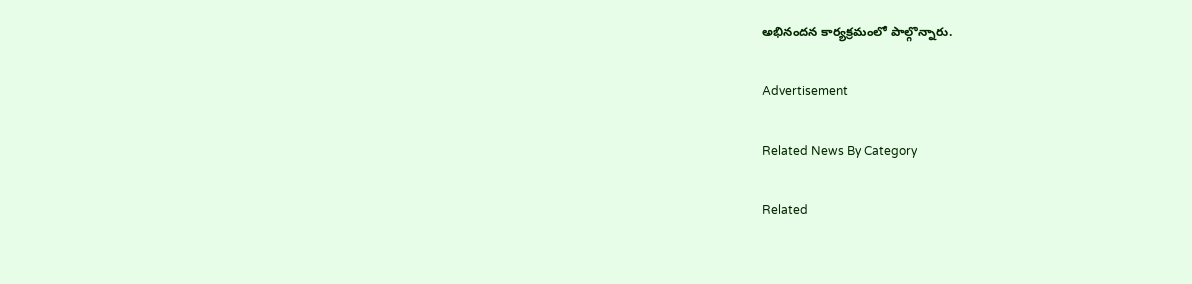అభినందన కార్యక్రమంలో పాల్గొన్నారు.

Advertisement

Related News By Category

Related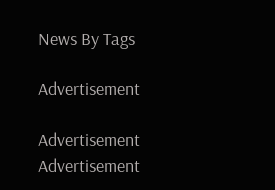News By Tags

Advertisement

Advertisement
Advertisement